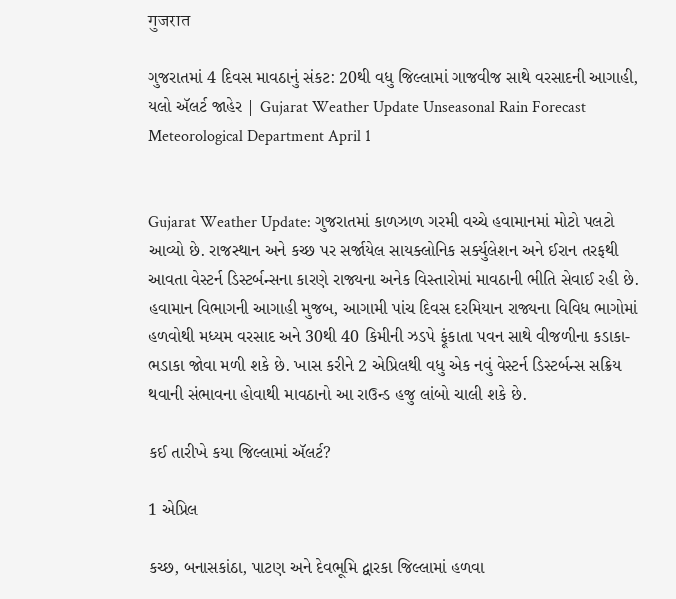गुजरात

ગુજરાતમાં 4 દિવસ માવઠાનું સંકટ: 20થી વધુ જિલ્લામાં ગાજવીજ સાથે વરસાદની આગાહી, યલો ઍલર્ટ જાહેર | Gujarat Weather Update Unseasonal Rain Forecast Meteorological Department April 1


Gujarat Weather Update: ગુજરાતમાં કાળઝાળ ગરમી વચ્ચે હવામાનમાં મોટો પલટો આવ્યો છે. રાજસ્થાન અને કચ્છ પર સર્જાયેલ સાયક્લોનિક સર્ક્યુલેશન અને ઈરાન તરફથી આવતા વેસ્ટર્ન ડિસ્ટર્બન્સના કારણે રાજ્યના અનેક વિસ્તારોમાં માવઠાની ભીતિ સેવાઈ રહી છે. હવામાન વિભાગની આગાહી મુજબ, આગામી પાંચ દિવસ દરમિયાન રાજ્યના વિવિધ ભાગોમાં હળવોથી મધ્યમ વરસાદ અને 30થી 40 કિમીની ઝડપે ફૂંકાતા પવન સાથે વીજળીના કડાકા-ભડાકા જોવા મળી શકે છે. ખાસ કરીને 2 એપ્રિલથી વધુ એક નવું વેસ્ટર્ન ડિસ્ટર્બન્સ સક્રિય થવાની સંભાવના હોવાથી માવઠાનો આ રાઉન્ડ હજુ લાંબો ચાલી શકે છે.

કઈ તારીખે કયા જિલ્લામાં ઍલર્ટ?

1 એપ્રિલ

કચ્છ, બનાસકાંઠા, પાટણ અને દેવભૂમિ દ્વારકા જિલ્લામાં હળવા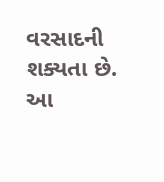વરસાદની શક્યતા છે. આ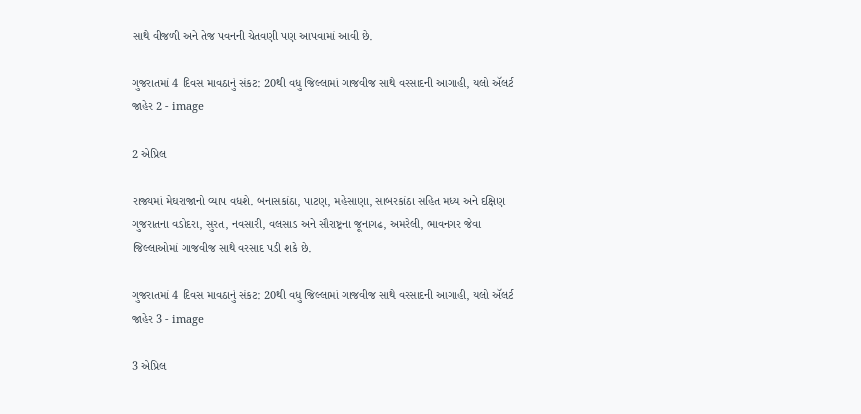સાથે વીજળી અને તેજ પવનની ચેતવણી પણ આપવામાં આવી છે.

ગુજરાતમાં 4 દિવસ માવઠાનું સંકટ: 20થી વધુ જિલ્લામાં ગાજવીજ સાથે વરસાદની આગાહી, યલો ઍલર્ટ જાહેર 2 - image

2 એપ્રિલ

રાજ્યમાં મેઘરાજાનો વ્યાપ વધશે. બનાસકાંઠા, પાટણ, મહેસાણા, સાબરકાંઠા સહિત મધ્ય અને દક્ષિણ ગુજરાતના વડોદરા, સુરત, નવસારી, વલસાડ અને સૌરાષ્ટ્રના જૂનાગઢ, અમરેલી, ભાવનગર જેવા જિલ્લાઓમાં ગાજવીજ સાથે વરસાદ પડી શકે છે.

ગુજરાતમાં 4 દિવસ માવઠાનું સંકટ: 20થી વધુ જિલ્લામાં ગાજવીજ સાથે વરસાદની આગાહી, યલો ઍલર્ટ જાહેર 3 - image

3 એપ્રિલ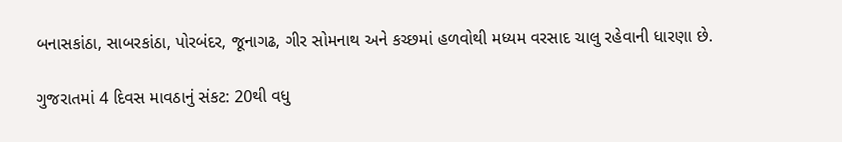બનાસકાંઠા, સાબરકાંઠા, પોરબંદર, જૂનાગઢ, ગીર સોમનાથ અને કચ્છમાં હળવોથી મધ્યમ વરસાદ ચાલુ રહેવાની ધારણા છે.

ગુજરાતમાં 4 દિવસ માવઠાનું સંકટ: 20થી વધુ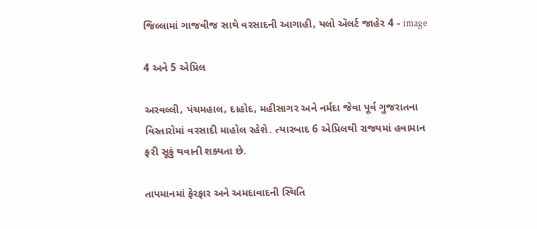જિલ્લામાં ગાજવીજ સાથે વરસાદની આગાહી, યલો ઍલર્ટ જાહેર 4 - image

4 અને 5 એપ્રિલ

અરવલ્લી, પંચમહાલ, દાહોદ, મહીસાગર અને નર્મદા જેવા પૂર્વ ગુજરાતના વિસ્તારોમાં વરસાદી માહોલ રહેશે. ત્યારબાદ 6 એપ્રિલથી રાજ્યમાં હવામાન ફરી સૂકું થવાની શક્યતા છે.

તાપમાનમાં ફેરફાર અને અમદાવાદની સ્થિતિ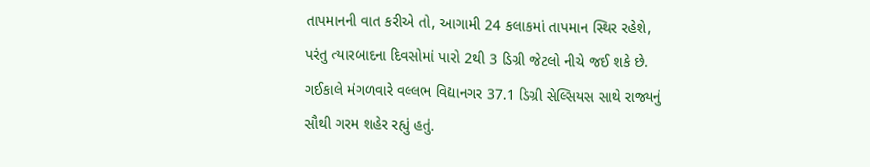તાપમાનની વાત કરીએ તો, આગામી 24 કલાકમાં તાપમાન સ્થિર રહેશે, પરંતુ ત્યારબાદના દિવસોમાં પારો 2થી 3 ડિગ્રી જેટલો નીચે જઈ શકે છે. ગઈકાલે મંગળવારે વલ્લભ વિદ્યાનગર 37.1 ડિગ્રી સેલ્સિયસ સાથે રાજ્યનું સૌથી ગરમ શહેર રહ્યું હતું.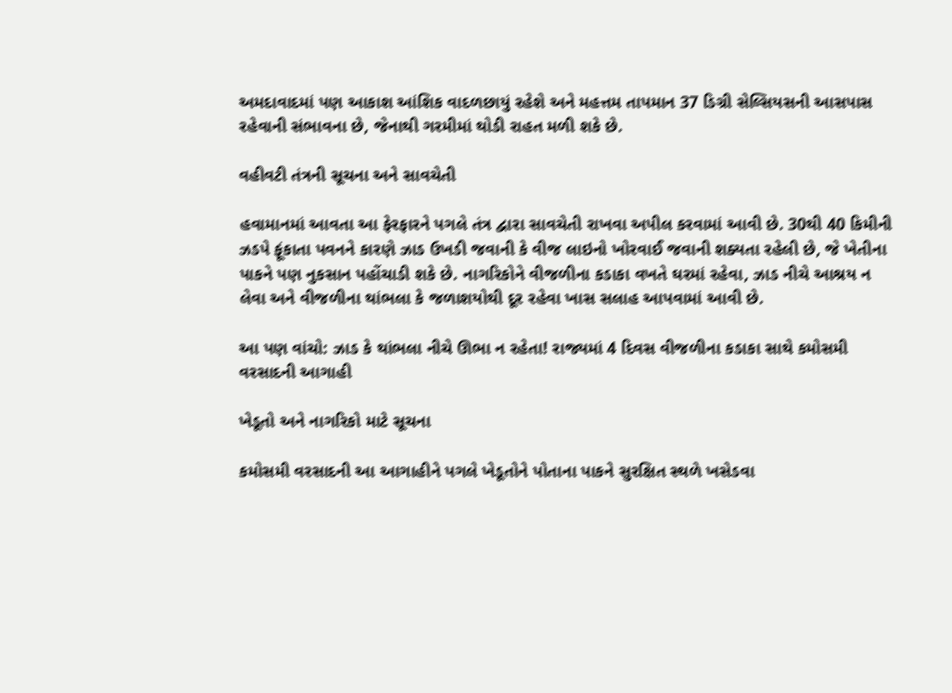અમદાવાદમાં પણ આકાશ આંશિક વાદળછાયું રહેશે અને મહત્તમ તાપમાન 37 ડિગ્રી સેલ્સિયસની આસપાસ રહેવાની સંભાવના છે, જેનાથી ગરમીમાં થોડી રાહત મળી શકે છે.

વહીવટી તંત્રની સૂચના અને સાવચેતી

હવામાનમાં આવતા આ ફેરફારને પગલે તંત્ર દ્વારા સાવચેતી રાખવા અપીલ કરવામાં આવી છે. 30થી 40 કિમીની ઝડપે ફૂંકાતા પવનને કારણે ઝાડ ઉખડી જવાની કે વીજ લાઇનો ખોરવાઈ જવાની શક્યતા રહેલી છે, જે ખેતીના પાકને પણ નુકસાન પહોંચાડી શકે છે. નાગરિકોને વીજળીના કડાકા વખતે ઘરમાં રહેવા, ઝાડ નીચે આશ્રય ન લેવા અને વીજળીના થાંભલા કે જળાશયોથી દૂર રહેવા ખાસ સલાહ આપવામાં આવી છે.

આ પણ વાંચો: ઝાડ કે થાંભલા નીચે ઊભા ન રહેતા! રાજ્યમાં 4 દિવસ વીજળીના કડાકા સાથે કમોસમી વરસાદની આગાહી

ખેડૂતો અને નાગરિકો માટે સૂચના

કમોસમી વરસાદની આ આગાહીને પગલે ખેડૂતોને પોતાના પાકને સુરક્ષિત સ્થળે ખસેડવા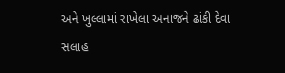અને ખુલ્લામાં રાખેલા અનાજને ઢાંકી દેવા સલાહ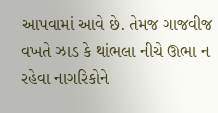આપવામાં આવે છે. તેમજ ગાજવીજ વખતે ઝાડ કે થાંભલા નીચે ઊભા ન રહેવા નાગરિકોને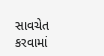સાવચેત કરવામાં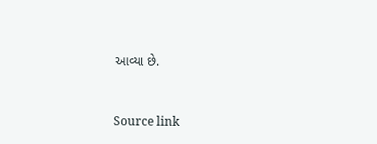આવ્યા છે.



Source link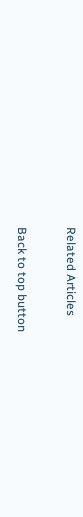Related Articles

Back to top button